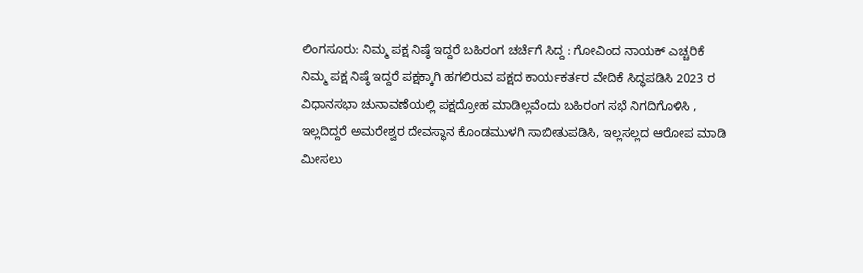ಲಿಂಗಸೂರು: ನಿಮ್ಮ ಪಕ್ಷ ನಿಷ್ಠೆ ಇದ್ದರೆ ಬಹಿರಂಗ ಚರ್ಚೆಗೆ ಸಿದ್ದ : ಗೋವಿಂದ ನಾಯಕ್ ಎಚ್ಚರಿಕೆ
ನಿಮ್ಮ ಪಕ್ಷ ನಿಷ್ಠೆ ಇದ್ದರೆ ಪಕ್ಷಕ್ಕಾಗಿ ಹಗಲಿರುವ ಪಕ್ಷದ ಕಾರ್ಯಕರ್ತರ ವೇದಿಕೆ ಸಿದ್ಧಪಡಿಸಿ 2023 ರ ವಿಧಾನಸಭಾ ಚುನಾವಣೆಯಲ್ಲಿ ಪಕ್ಷದ್ರೋಹ ಮಾಡಿಲ್ಲವೆಂದು ಬಹಿರಂಗ ಸಭೆ ನಿಗದಿಗೊಳಿಸಿ , ಇಲ್ಲದಿದ್ದರೆ ಅಮರೇಶ್ವರ ದೇವಸ್ಥಾನ ಕೊಂಡಮುಳಗಿ ಸಾಬೀತುಪಡಿಸಿ, ಇಲ್ಲಸಲ್ಲದ ಆರೋಪ ಮಾಡಿ ಮೀಸಲು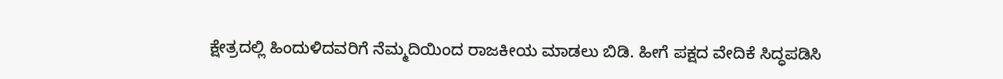ಕ್ಷೇತ್ರದಲ್ಲಿ ಹಿಂದುಳಿದವರಿಗೆ ನೆಮ್ಮದಿಯಿಂದ ರಾಜಕೀಯ ಮಾಡಲು ಬಿಡಿ. ಹೀಗೆ ಪಕ್ಷದ ವೇದಿಕೆ ಸಿದ್ಧಪಡಿಸಿ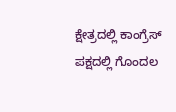ಕ್ಷೇತ್ರದಲ್ಲಿ ಕಾಂಗ್ರೆಸ್ ಪಕ್ಷದಲ್ಲಿ ಗೊಂದಲ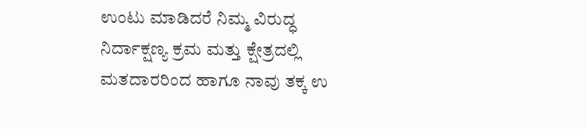ಉಂಟು ಮಾಡಿದರೆ ನಿಮ್ಮ ವಿರುದ್ಧ ನಿರ್ದಾಕ್ಷಣ್ಯ ಕ್ರಮ ಮತ್ತು ಕ್ಷೇತ್ರದಲ್ಲಿ ಮತದಾರರಿಂದ ಹಾಗೂ ನಾವು ತಕ್ಕ ಉ